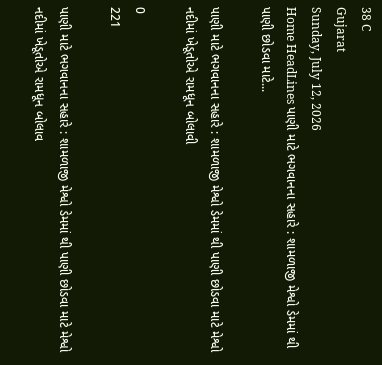38 C
Gujarat
Sunday, July 12, 2026
Home HeadLines પાણી માટે ભગવાનના સહારે : શામળાજી મેશ્વો ડેમમાં થી પાણી છોડવા માટે...

પાણી માટે ભગવાનના સહારે : શામળાજી મેશ્વો ડેમમાં થી પાણી છોડવા માટે મેશ્વો નદીમાં ખેડૂતોએ રામધૂન બોલાવી

0
221

પાણી માટે ભગવાનના સહારે : શામળાજી મેશ્વો ડેમમાં થી પાણી છોડવા માટે મેશ્વો નદીમાં ખેડૂતોએ રામધૂન બોલાવ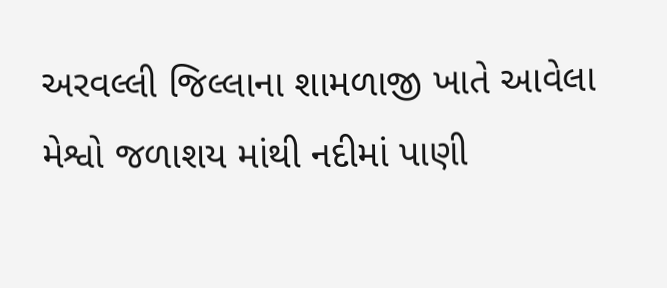અરવલ્લી જિલ્લાના શામળાજી ખાતે આવેલા મેશ્વો જળાશય માંથી નદીમાં પાણી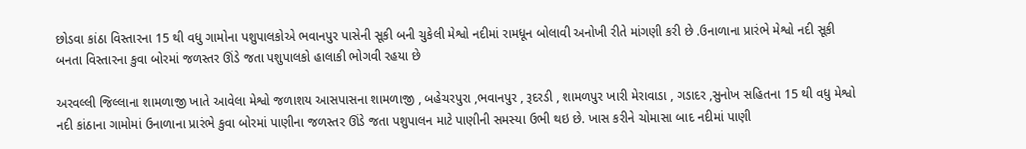છોડવા કાંઠા વિસ્તારના 15 થી વધુ ગામોના પશુપાલકોએ ભવાનપુર પાસેની સૂકી બની ચુકેલી મેશ્વો નદીમાં રામધૂન બોલાવી અનોખી રીતે માંગણી કરી છે .ઉનાળાના પ્રારંભે મેશ્વો નદી સૂકી બનતા વિસ્તારના કુવા બોરમાં જળસ્તર ઊંડે જતા પશુપાલકો હાલાકી ભોગવી રહયા છે

અરવલ્લી જિલ્લાના શામળાજી ખાતે આવેલા મેશ્વો જળાશય આસપાસના શામળાજી , બહેચરપુરા ,ભવાનપુર , રૂદરડી , શામળપુર ખારી મેરાવાડા , ગડાદર ,સુનોખ સહિતના 15 થી વધુ મેશ્વો નદી કાંઠાના ગામોમાં ઉનાળાના પ્રારંભે કુવા બોરમાં પાણીના જળસ્તર ઊંડે જતા પશુપાલન માટે પાણીની સમસ્યા ઉભી થઇ છે. ખાસ કરીને ચોમાસા બાદ નદીમાં પાણી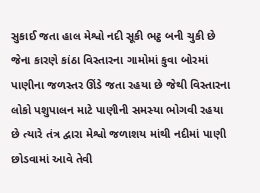સુકાઈ જતા હાલ મેશ્વો નદી સૂકી ભટ્ઠ બની ચુકી છે જેના કારણે કાંઠા વિસ્તારના ગામોમાં કુવા બોરમાં પાણીના જળસ્તર ઊંડે જતા રહયા છે જેથી વિસ્તારના લોકો પશુપાલન માટે પાણીની સમસ્યા ભોગવી રહયા છે ત્યારે તંત્ર દ્વારા મેશ્વો જળાશય માંથી નદીમાં પાણી છોડવામાં આવે તેવી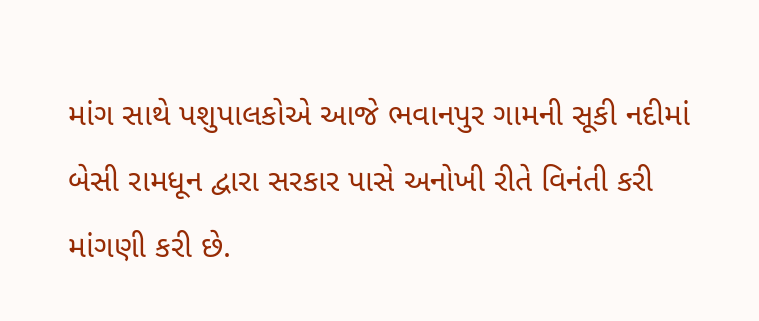માંગ સાથે પશુપાલકોએ આજે ભવાનપુર ગામની સૂકી નદીમાં બેસી રામધૂન દ્વારા સરકાર પાસે અનોખી રીતે વિનંતી કરી માંગણી કરી છે.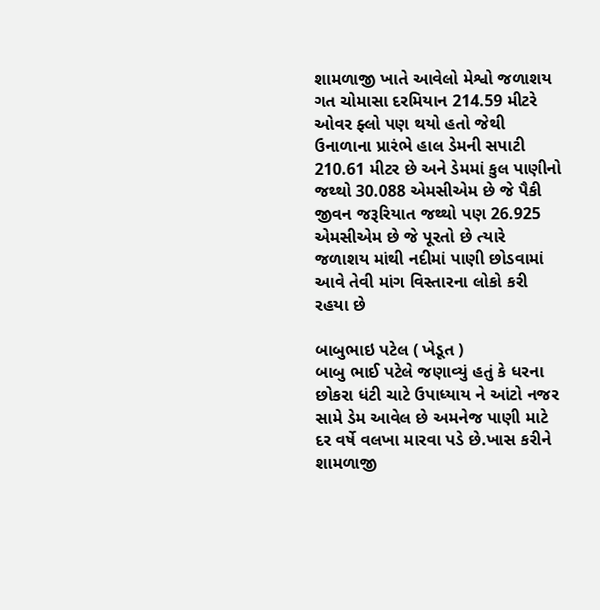શામળાજી ખાતે આવેલો મેશ્વો જળાશય ગત ચોમાસા દરમિયાન 214.59 મીટરે ઓવર ફ્લો પણ થયો હતો જેથી ઉનાળાના પ્રારંભે હાલ ડેમની સપાટી 210.61 મીટર છે અને ડેમમાં કુલ પાણીનો જથ્થો 30.088 એમસીએમ છે જે પૈકી જીવન જરૂરિયાત જથ્થો પણ 26.925 એમસીએમ છે જે પૂરતો છે ત્યારે જળાશય માંથી નદીમાં પાણી છોડવામાં આવે તેવી માંગ વિસ્તારના લોકો કરી રહયા છે

બાબુભાઇ પટેલ ( ખેડૂત )
બાબુ ભાઈ પટેલે જણાવ્યું હતું કે ધરના છોકરા ધંટી ચાટે ઉપાધ્યાય ને આંટો નજર સામે ડેમ આવેલ છે અમનેજ પાણી માટે દર વર્ષે વલખા મારવા પડે છે.ખાસ કરીને શામળાજી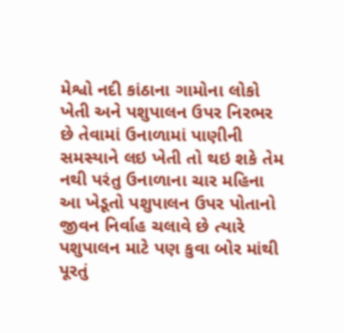મેશ્વો નદી કાંઠાના ગામોના લોકો ખેતી અને પશુપાલન ઉપર નિરભર છે તેવામાં ઉનાળામાં પાણીની સમસ્યાને લઇ ખેતી તો થઇ શકે તેમ નથી પરંતુ ઉનાળાના ચાર મહિના આ ખેડૂતો પશુપાલન ઉપર પોતાનો જીવન નિર્વાહ ચલાવે છે ત્યારે પશુપાલન માટે પણ કુવા બોર માંથી પૂરતું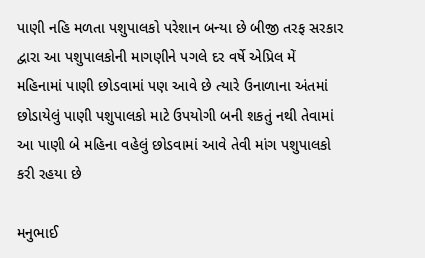પાણી નહિ મળતા પશુપાલકો પરેશાન બન્યા છે બીજી તરફ સરકાર દ્વારા આ પશુપાલકોની માગણીને પગલે દર વર્ષે એપ્રિલ મેં મહિનામાં પાણી છોડવામાં પણ આવે છે ત્યારે ઉનાળાના અંતમાં છોડાયેલું પાણી પશુપાલકો માટે ઉપયોગી બની શકતું નથી તેવામાં આ પાણી બે મહિના વહેલું છોડવામાં આવે તેવી માંગ પશુપાલકો કરી રહયા છે

મનુભાઈ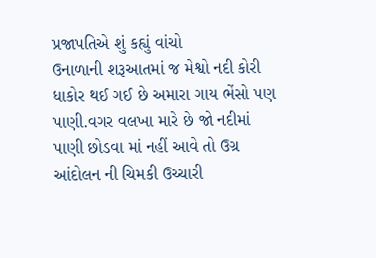પ્રજાપતિએ શું કહ્યું વાંચો
ઉનાળાની શરૂઆતમાં જ મેશ્વો નદી કોરી ધાકોર થઈ ગઈ છે અમારા ગાય ભેંસો પણ પાણી.વગર વલખા મારે છે જો નદીમાં પાણી છોડવા માં નહીં આવે તો ઉગ્ર આંદોલન ની ચિમકી ઉચ્ચારી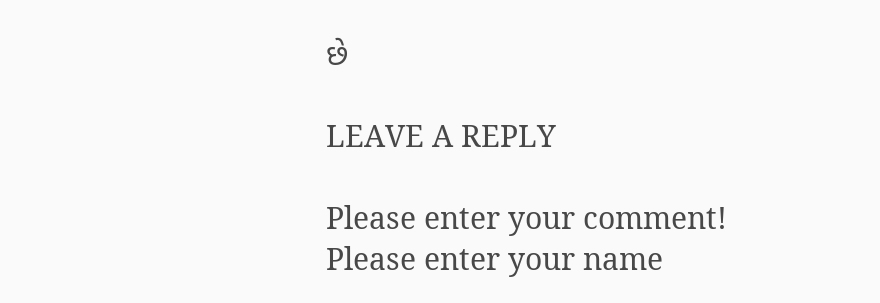છે

LEAVE A REPLY

Please enter your comment!
Please enter your name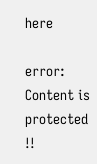here

error: Content is protected !!